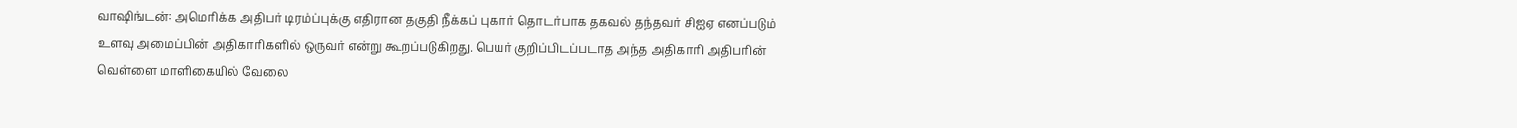வாஷிங்டன்: அமெரிக்க அதிபர் டிரம்ப்புக்கு எதிரான தகுதி நீக்கப் புகார் தொடர்பாக தகவல் தந்தவர் சிஐஏ எனப்படும் உளவு அமைப்பின் அதிகாரிகளில் ஒருவர் என்று கூறப்படுகிறது. பெயர் குறிப்பிடப்படாத அந்த அதிகாரி அதிபரின் வெள்ளை மாளிகையில் வேலை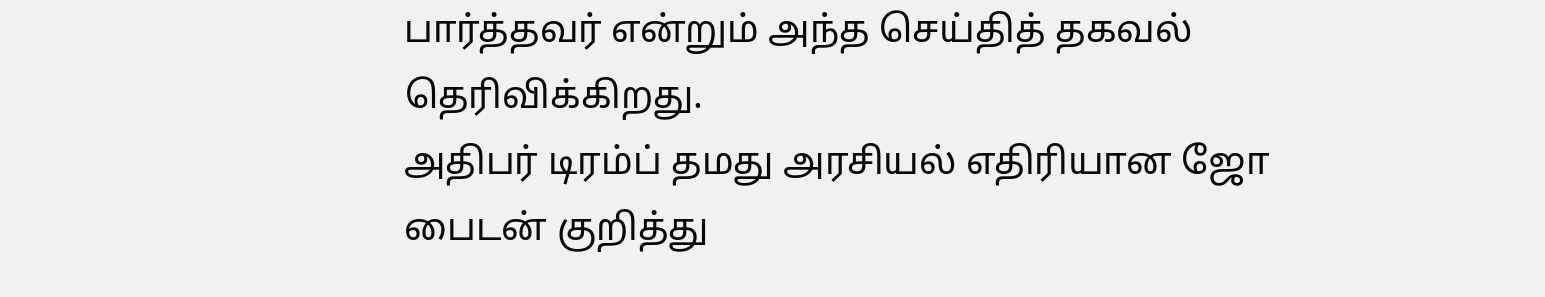பார்த்தவர் என்றும் அந்த செய்தித் தகவல் தெரிவிக்கிறது.
அதிபர் டிரம்ப் தமது அரசியல் எதிரியான ஜோ பைடன் குறித்து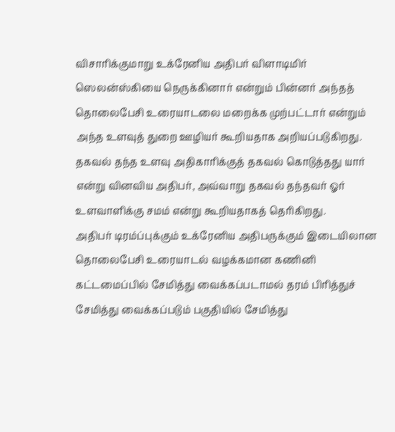விசாரிக்குமாறு உக்ரேனிய அதிபர் விளாடிமிர் ஸெலன்ஸ்கியை நெருக்கினார் என்றும் பின்னர் அந்தத் தொலைபேசி உரையாடலை மறைக்க முற்பட்டார் என்றும் அந்த உளவுத் துறை ஊழியர் கூறியதாக அறியப்படுகிறது.
தகவல் தந்த உளவு அதிகாரிக்குத் தகவல் கொடுத்தது யார் என்று வினவிய அதிபர், அவ்வாறு தகவல் தந்தவர் ஓர் உளவாளிக்கு சமம் என்று கூறியதாகத் தெரிகிறது.
அதிபர் டிரம்ப்புக்கும் உக்ரேனிய அதிபருக்கும் இடையிலான தொலைபேசி உரையாடல் வழக்கமான கணினி கட்டமைப்பில் சேமித்து வைக்கப்படாமல் தரம் பிரித்துச் சேமித்து வைக்கப்படும் பகுதியில் சேமித்து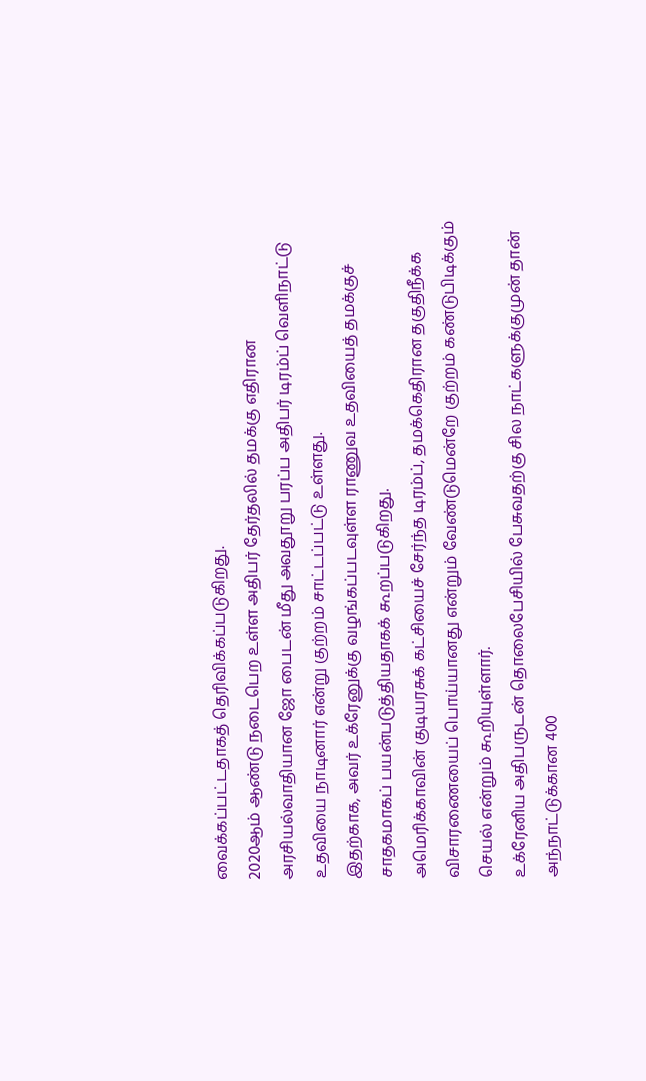வைக்கப்பட்டதாகத் தெரிவிக்கப்படுகிறது.
2020ஆம் ஆண்டு நடைபெற உள்ள அதிபர் தேர்தலில் தமக்கு எதிரான அரசியல்வாதியான ஜோ பைடன் மீது அவதூறு பரப்ப அதிபர் டிரம்ப் வெளிநாட்டு உதவியை நாடினார் என்று குற்றம் சாட்டப்பட்டு உள்ளது.
இதற்காக, அவர் உக்ரேனுக்கு வழங்கப்படவுள்ள ராணுவ உதவியைத் தமக்குச் சாதகமாகப் பயன்படுத்தியதாகக் கூறப்படுகிறது.
அமெரிக்காவின் குடியரசுக் கட்சியைச் சேர்ந்த டிரம்ப், தமக்கெதிரான தகுதிநீக்க விசாரணையைப் பொய்யானது என்றும் வேண்டுமென்றே குற்றம் கண்டுபிடிக்கும் செயல் என்றும் கூறியுள்ளார்.
உக்ரேனிய அதிபருடன் தொலைபேசியில் பேசுவதற்கு சில நாட்களுக்குமுன் தான் அந்நாட்டுக்கான 400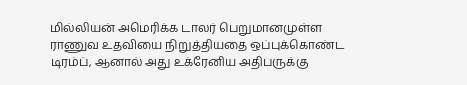மில்லியன் அமெரிக்க டாலர் பெறுமானமுள்ள ராணுவ உதவியை நிறுத்தியதை ஒப்புக்கொண்ட டிரம்ப், ஆனால் அது உக்ரேனிய அதிபருக்கு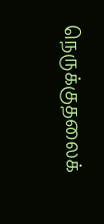நெருக்குதலைக்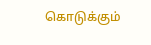கொடுக்கும்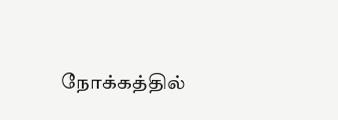நோக்கத்தில்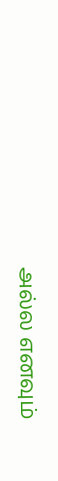அல்ல எனவும்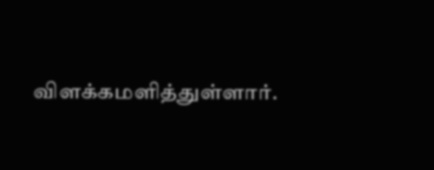விளக்கமளித்துள்ளார்.